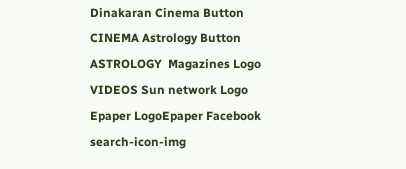Dinakaran Cinema Button CINEMA Astrology Button ASTROLOGY  Magazines Logo VIDEOS Sun network Logo Epaper LogoEpaper Facebook
search-icon-img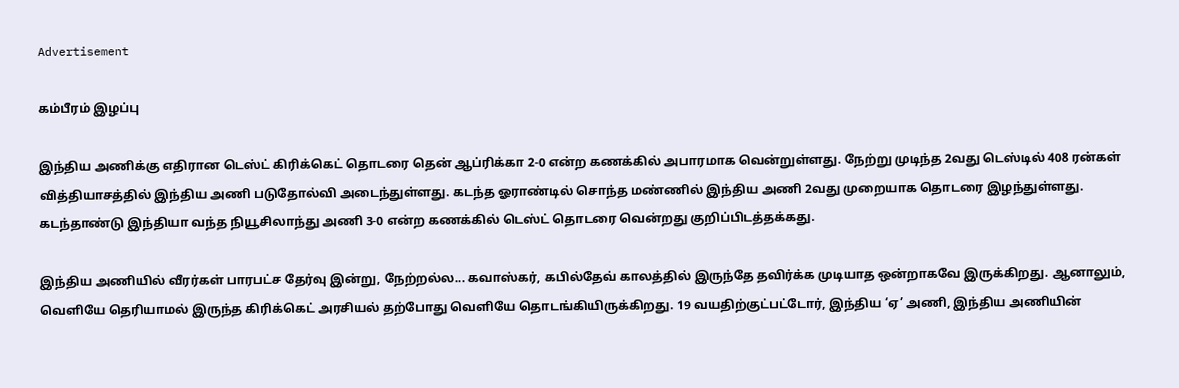Advertisement

கம்பீரம் இழப்பு

இந்திய அணிக்கு எதிரான டெஸ்ட் கிரிக்கெட் தொடரை தென் ஆப்ரிக்கா 2-0 என்ற கணக்கில் அபாரமாக வென்றுள்ளது. நேற்று முடிந்த 2வது டெஸ்டில் 408 ரன்கள் வித்தியாசத்தில் இந்திய அணி படுதோல்வி அடைந்துள்ளது. கடந்த ஓராண்டில் சொந்த மண்ணில் இந்திய அணி 2வது முறையாக தொடரை இழந்துள்ளது. கடந்தாண்டு இந்தியா வந்த நியூசிலாந்து அணி 3-0 என்ற கணக்கில் டெஸ்ட் தொடரை வென்றது குறிப்பிடத்தக்கது.

இந்திய அணியில் வீரர்கள் பாரபட்ச தேர்வு இன்று, நேற்றல்ல... கவாஸ்கர், கபில்தேவ் காலத்தில் இருந்தே தவிர்க்க முடியாத ஒன்றாகவே இருக்கிறது. ஆனாலும், வெளியே தெரியாமல் இருந்த கிரிக்கெட் அரசியல் தற்போது வெளியே தொடங்கியிருக்கிறது. 19 வயதிற்குட்பட்டோர், இந்திய ‘ஏ’ அணி, இந்திய அணியின்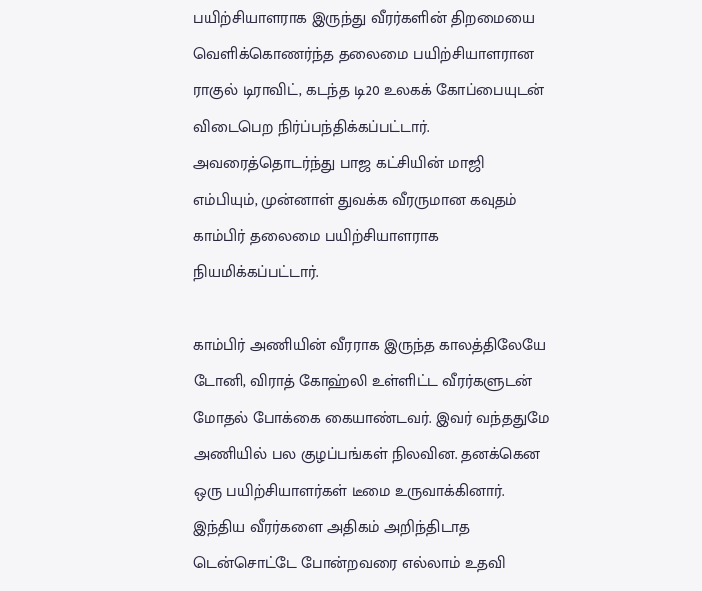பயிற்சியாளராக இருந்து வீரர்களின் திறமையை வெளிக்கொணர்ந்த தலைமை பயிற்சியாளரான ராகுல் டிராவிட், கடந்த டி20 உலகக் கோப்பையுடன் விடைபெற நிர்ப்பந்திக்கப்பட்டார். அவரைத்தொடர்ந்து பாஜ கட்சியின் மாஜி எம்பியும், முன்னாள் துவக்க வீரருமான கவுதம் காம்பிர் தலைமை பயிற்சியாளராக நியமிக்கப்பட்டார்.

காம்பிர் அணியின் வீரராக இருந்த காலத்திலேயே டோனி, விராத் கோஹ்லி உள்ளிட்ட வீரர்களுடன் மோதல் போக்கை கையாண்டவர். இவர் வந்ததுமே அணியில் பல குழப்பங்கள் நிலவின. தனக்கென ஒரு பயிற்சியாளர்கள் டீமை உருவாக்கினார். இந்திய வீரர்களை அதிகம் அறிந்திடாத டென்சொட்டே போன்றவரை எல்லாம் உதவி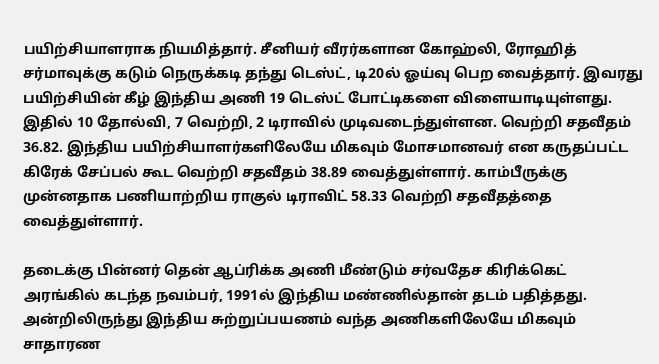பயிற்சியாளராக நியமித்தார். சீனியர் வீரர்களான கோஹ்லி, ரோஹித் சர்மாவுக்கு கடும் நெருக்கடி தந்து டெஸ்ட், டி20ல் ஓய்வு பெற வைத்தார். இவரது பயிற்சியின் கீழ் இந்திய அணி 19 டெஸ்ட் போட்டிகளை விளையாடியுள்ளது. இதில் 10 தோல்வி, 7 வெற்றி, 2 டிராவில் முடிவடைந்துள்ளன. வெற்றி சதவீதம் 36.82. இந்திய பயிற்சியாளர்களிலேயே மிகவும் மோசமானவர் என கருதப்பட்ட கிரேக் சேப்பல் கூட வெற்றி சதவீதம் 38.89 வைத்துள்ளார். காம்பீருக்கு முன்னதாக பணியாற்றிய ராகுல் டிராவிட் 58.33 வெற்றி சதவீதத்தை வைத்துள்ளார்.

தடைக்கு பின்னர் தென் ஆப்ரிக்க அணி மீண்டும் சர்வதேச கிரிக்கெட் அரங்கில் கடந்த நவம்பர், 1991ல் இந்திய மண்ணில்தான் தடம் பதித்தது. அன்றிலிருந்து இந்திய சுற்றுப்பயணம் வந்த அணிகளிலேயே மிகவும் சாதாரண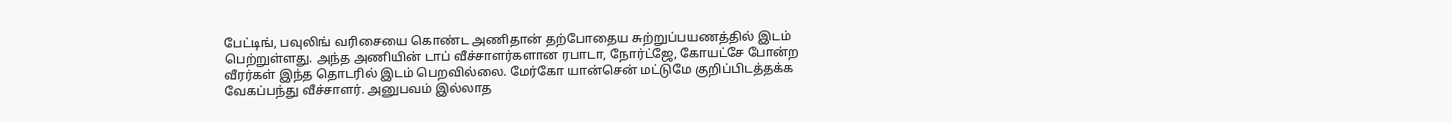பேட்டிங், பவுலிங் வரிசையை கொண்ட அணிதான் தற்போதைய சுற்றுப்பயணத்தில் இடம் பெற்றுள்ளது. அந்த அணியின் டாப் வீச்சாளர்களான ரபாடா, நோர்ட்ஜே, கோயட்சே போன்ற வீரர்கள் இந்த தொடரில் இடம் பெறவில்லை. மேர்கோ யான்சென் மட்டுமே குறிப்பிடத்தக்க வேகப்பந்து வீச்சாளர். அனுபவம் இல்லாத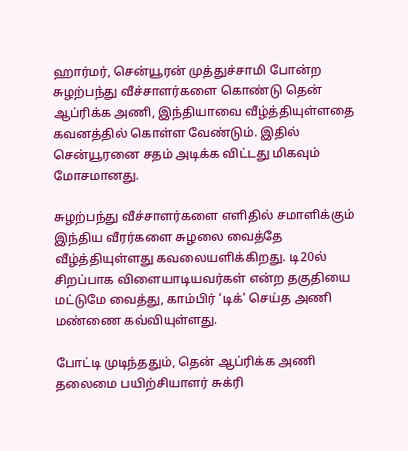ஹார்மர், சென்யூரன் முத்துச்சாமி போன்ற சுழற்பந்து வீச்சாளர்களை கொண்டு தென் ஆப்ரிக்க அணி, இந்தியாவை வீழ்த்தியுள்ளதை கவனத்தில் கொள்ள வேண்டும். இதில் சென்யூரனை சதம் அடிக்க விட்டது மிகவும் மோசமானது.

சுழற்பந்து வீச்சாளர்களை எளிதில் சமாளிக்கும் இந்திய வீரர்களை சுழலை வைத்தே வீழ்த்தியுள்ளது கவலையளிக்கிறது. டி20ல் சிறப்பாக விளையாடியவர்கள் என்ற தகுதியை மட்டுமே வைத்து, காம்பிர் ‘டிக்’ செய்த அணி மண்ணை கவ்வியுள்ளது.

போட்டி முடிந்ததும், தென் ஆப்ரிக்க அணி தலைமை பயிற்சியாளர் சுக்ரி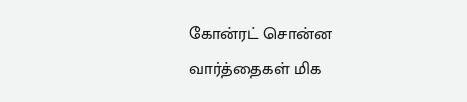கோன்ரட் சொன்ன வார்த்தைகள் மிக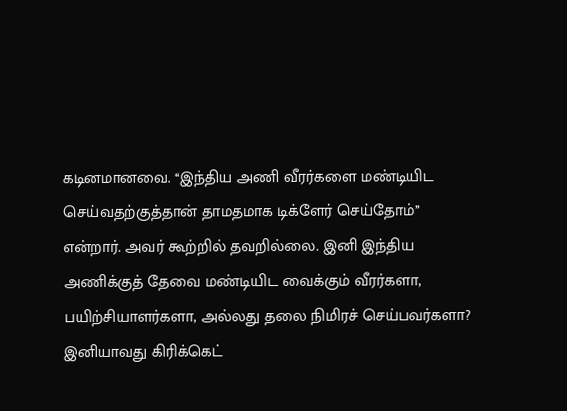கடினமானவை. ‘‘இந்திய அணி வீரர்களை மண்டியிட செய்வதற்குத்தான் தாமதமாக டிக்ளேர் செய்தோம்’’ என்றார். அவர் கூற்றில் தவறில்லை. இனி இந்திய அணிக்குத் தேவை மண்டியிட வைக்கும் வீரர்களா, பயிற்சியாளர்களா, அல்லது தலை நிமிரச் செய்பவர்களா? இனியாவது கிரிக்கெட்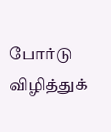போர்டு விழித்துக்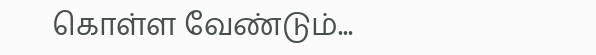கொள்ள வேண்டும்...